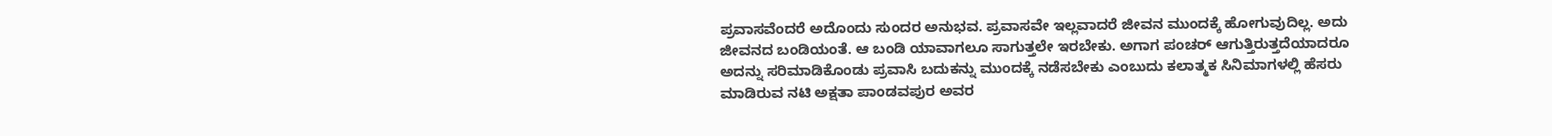ಪ್ರವಾಸವೆಂದರೆ ಅದೊಂದು ಸುಂದರ ಅನುಭವ. ಪ್ರವಾಸವೇ ಇಲ್ಲವಾದರೆ ಜೀವನ ಮುಂದಕ್ಕೆ ಹೋಗುವುದಿಲ್ಲ. ಅದು ಜೀವನದ ಬಂಡಿಯಂತೆ. ಆ ಬಂಡಿ ಯಾವಾಗಲೂ ಸಾಗುತ್ತಲೇ ಇರಬೇಕು. ಅಗಾಗ ಪಂಚರ್‌ ಆಗುತ್ತಿರುತ್ತದೆಯಾದರೂ ಅದನ್ನು ಸರಿಮಾಡಿಕೊಂಡು ಪ್ರವಾಸಿ ಬದುಕನ್ನು ಮುಂದಕ್ಕೆ ನಡೆಸಬೇಕು ಎಂಬುದು ಕಲಾತ್ಮಕ ಸಿನಿಮಾಗಳಲ್ಲಿ ಹೆಸರು ಮಾಡಿರುವ ನಟಿ ಅಕ್ಷತಾ ಪಾಂಡವಪುರ ಅವರ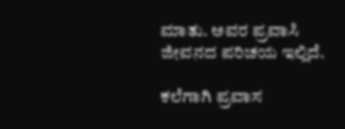ಮಾತು. ಅವರ ಪ್ರವಾಸಿ ಜೀವನದ ಪರಿಚಯ ಇಲ್ಲಿದೆ.

ಕಲೆಗಾಗಿ ಪ್ರವಾಸ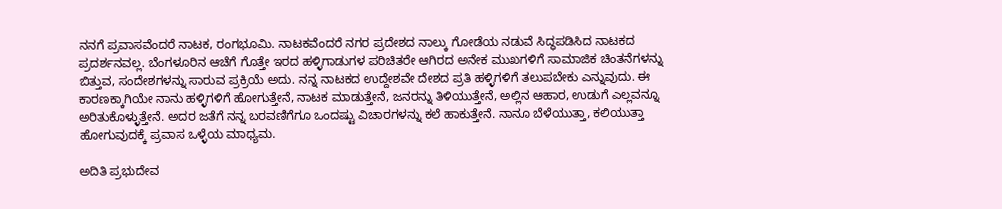ನನಗೆ ಪ್ರವಾಸವೆಂದರೆ ನಾಟಕ, ರಂಗಭೂಮಿ. ನಾಟಕವೆಂದರೆ ನಗರ ಪ್ರದೇಶದ ನಾಲ್ಕು ಗೋಡೆಯ ನಡುವೆ ಸಿದ್ಧಪಡಿಸಿದ ನಾಟಕದ ಪ್ರದರ್ಶನವಲ್ಲ. ಬೆಂಗಳೂರಿನ ಆಚೆಗೆ ಗೊತ್ತೇ ಇರದ ಹಳ್ಳಿಗಾಡುಗಳ ಪರಿಚಿತರೇ ಆಗಿರದ ಅನೇಕ ಮುಖಗಳಿಗೆ ಸಾಮಾಜಿಕ ಚಿಂತನೆಗಳನ್ನು ಬಿತ್ತುವ, ಸಂದೇಶಗಳನ್ನು ಸಾರುವ ಪ್ರಕ್ರಿಯೆ ಅದು. ನನ್ನ ನಾಟಕದ ಉದ್ದೇಶವೇ ದೇಶದ ಪ್ರತಿ ಹಳ್ಳಿಗಳಿಗೆ ತಲುಪಬೇಕು ಎನ್ನುವುದು. ಈ ಕಾರಣಕ್ಕಾಗಿಯೇ ನಾನು ಹಳ್ಳಿಗಳಿಗೆ ಹೋಗುತ್ತೇನೆ, ನಾಟಕ ಮಾಡುತ್ತೇನೆ, ಜನರನ್ನು ತಿಳಿಯುತ್ತೇನೆ, ಅಲ್ಲಿನ ಆಹಾರ, ಉಡುಗೆ ಎಲ್ಲವನ್ನೂ ಅರಿತುಕೊಳ್ಳುತ್ತೇನೆ. ಅದರ ಜತೆಗೆ ನನ್ನ ಬರವಣಿಗೆಗೂ ಒಂದಷ್ಟು ವಿಚಾರಗಳನ್ನು ಕಲೆ ಹಾಕುತ್ತೇನೆ. ನಾನೂ ಬೆಳೆಯುತ್ತಾ, ಕಲಿಯುತ್ತಾ ಹೋಗುವುದಕ್ಕೆ ಪ್ರವಾಸ ಒಳ್ಳೆಯ ಮಾಧ್ಯಮ.

ಅದಿತಿ ಪ್ರಭುದೇವ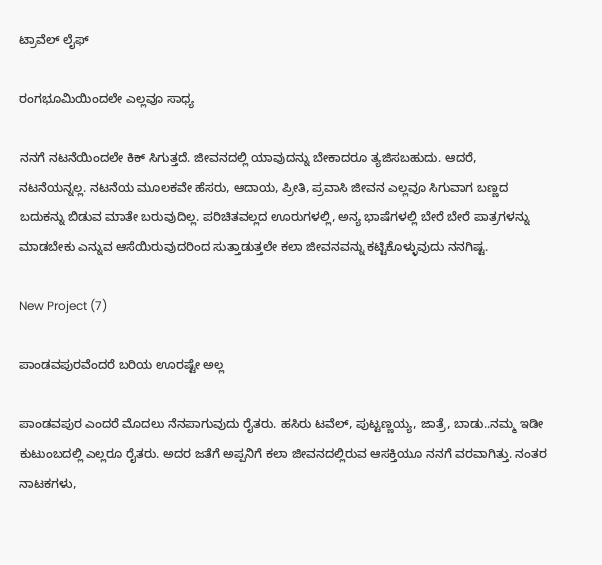ಟ್ರಾವೆಲ್‌ ಲೈಫ್‌

ರಂಗಭೂಮಿಯಿಂದಲೇ ಎಲ್ಲವೂ ಸಾಧ್ಯ

ನನಗೆ ನಟನೆಯಿಂದಲೇ ಕಿಕ್‌ ಸಿಗುತ್ತದೆ. ಜೀವನದಲ್ಲಿ ಯಾವುದನ್ನು ಬೇಕಾದರೂ ತ್ಯಜಿಸಬಹುದು. ಆದರೆ, ನಟನೆಯನ್ನಲ್ಲ. ನಟನೆಯ ಮೂಲಕವೇ ಹೆಸರು, ಆದಾಯ, ಪ್ರೀತಿ, ಪ್ರವಾಸಿ ಜೀವನ ಎಲ್ಲವೂ ಸಿಗುವಾಗ ಬಣ್ಣದ ಬದುಕನ್ನು ಬಿಡುವ ಮಾತೇ ಬರುವುದಿಲ್ಲ. ಪರಿಚಿತವಲ್ಲದ ಊರುಗಳಲ್ಲಿ, ಅನ್ಯ ಭಾಷೆಗಳಲ್ಲಿ ಬೇರೆ ಬೇರೆ ಪಾತ್ರಗಳನ್ನು ಮಾಡಬೇಕು ಎನ್ನುವ ಆಸೆಯಿರುವುದರಿಂದ ಸುತ್ತಾಡುತ್ತಲೇ ಕಲಾ ಜೀವನವನ್ನು ಕಟ್ಟಿಕೊಳ್ಳುವುದು ನನಗಿಷ್ಟ.

New Project (7)

ಪಾಂಡವಪುರವೆಂದರೆ ಬರಿಯ ಊರಷ್ಟೇ ಅಲ್ಲ

ಪಾಂಡವಪುರ ಎಂದರೆ ಮೊದಲು ನೆನಪಾಗುವುದು ರೈತರು. ಹಸಿರು ಟವೆಲ್‌, ಪುಟ್ಟಣ್ಣಯ್ಯ, ಜಾತ್ರೆ, ಬಾಡು..ನಮ್ಮ ಇಡೀ ಕುಟುಂಬದಲ್ಲಿ ಎಲ್ಲರೂ ರೈತರು. ಅದರ ಜತೆಗೆ ಅಪ್ಪನಿಗೆ ಕಲಾ ಜೀವನದಲ್ಲಿರುವ ಆಸಕ್ತಿಯೂ ನನಗೆ ವರವಾಗಿತ್ತು. ನಂತರ ನಾಟಕಗಳು,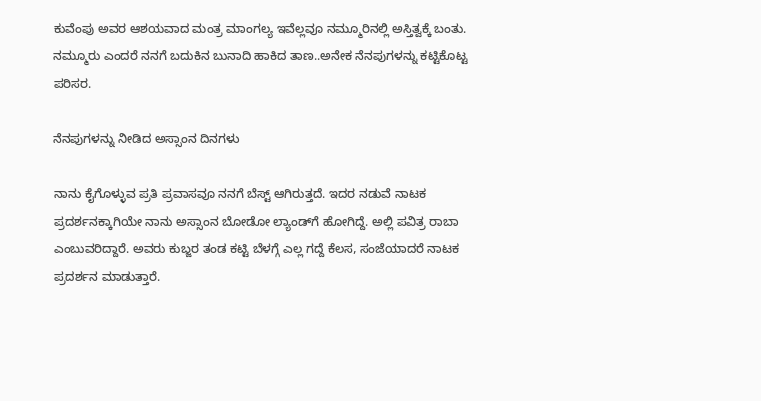ಕುವೆಂಪು ಅವರ ಆಶಯವಾದ ಮಂತ್ರ ಮಾಂಗಲ್ಯ ಇವೆಲ್ಲವೂ ನಮ್ಮೂರಿನಲ್ಲಿ ಅಸ್ತಿತ್ವಕ್ಕೆ ಬಂತು. ನಮ್ಮೂರು ಎಂದರೆ ನನಗೆ ಬದುಕಿನ ಬುನಾದಿ ಹಾಕಿದ ತಾಣ..ಅನೇಕ ನೆನಪುಗಳನ್ನು ಕಟ್ಟಿಕೊಟ್ಟ ಪರಿಸರ.

ನೆನಪುಗಳನ್ನು ನೀಡಿದ ಅಸ್ಸಾಂನ ದಿನಗಳು

ನಾನು ಕೈಗೊಳ್ಳುವ ಪ್ರತಿ ಪ್ರವಾಸವೂ ನನಗೆ ಬೆಸ್ಟ್‌ ಆಗಿರುತ್ತದೆ. ಇದರ ನಡುವೆ ನಾಟಕ ಪ್ರದರ್ಶನಕ್ಕಾಗಿಯೇ ನಾನು ಅಸ್ಸಾಂನ ಬೋಡೋ ಲ್ಯಾಂಡ್‌ಗೆ ಹೋಗಿದ್ದೆ. ಅಲ್ಲಿ ಪವಿತ್ರ ರಾಬಾ ಎಂಬುವರಿದ್ದಾರೆ. ಅವರು ಕುಬ್ಜರ ತಂಡ ಕಟ್ಟಿ ಬೆಳಗ್ಗೆ ಎಲ್ಲ ಗದ್ದೆ ಕೆಲಸ, ಸಂಜೆಯಾದರೆ ನಾಟಕ ಪ್ರದರ್ಶನ ಮಾಡುತ್ತಾರೆ.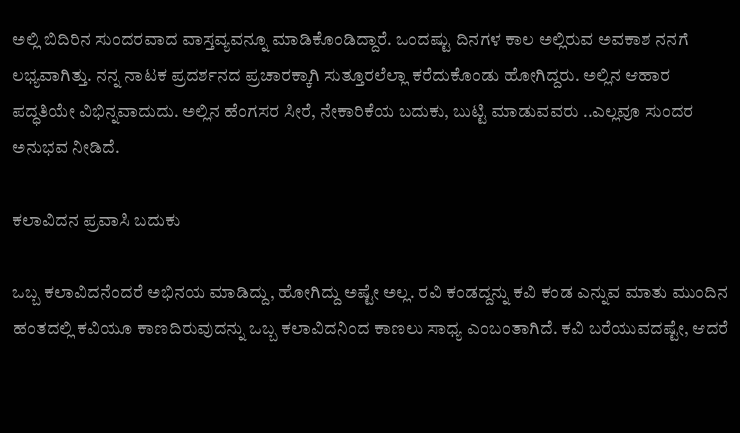ಅಲ್ಲಿ ಬಿದಿರಿನ ಸುಂದರವಾದ ವಾಸ್ತವ್ಯವನ್ನೂ ಮಾಡಿಕೊಂಡಿದ್ದಾರೆ. ಒಂದಷ್ಟು ದಿನಗಳ ಕಾಲ ಅಲ್ಲಿರುವ ಅವಕಾಶ ನನಗೆ ಲಭ್ಯವಾಗಿತ್ತು. ನನ್ನ ನಾಟಕ ಪ್ರದರ್ಶನದ ಪ್ರಚಾರಕ್ಕಾಗಿ ಸುತ್ತೂರಲೆಲ್ಲಾ ಕರೆದುಕೊಂಡು ಹೋಗಿದ್ದರು. ಅಲ್ಲಿನ ಆಹಾರ ಪದ್ಧತಿಯೇ ವಿಭಿನ್ನವಾದುದು. ಅಲ್ಲಿನ ಹೆಂಗಸರ ಸೀರೆ, ನೇಕಾರಿಕೆಯ ಬದುಕು, ಬುಟ್ಟಿ ಮಾಡುವವರು ..ಎಲ್ಲವೂ ಸುಂದರ ಅನುಭವ ನೀಡಿದೆ.

ಕಲಾವಿದನ ಪ್ರವಾಸಿ ಬದುಕು

ಒಬ್ಬ ಕಲಾವಿದನೆಂದರೆ ಅಭಿನಯ ಮಾಡಿದ್ದು, ಹೋಗಿದ್ದು ಅಷ್ಟೇ ಅಲ್ಲ. ರವಿ ಕಂಡದ್ದನ್ನು ಕವಿ ಕಂಡ ಎನ್ನುವ ಮಾತು ಮುಂದಿನ ಹಂತದಲ್ಲಿ ಕವಿಯೂ ಕಾಣದಿರುವುದನ್ನು ಒಬ್ಬ ಕಲಾವಿದನಿಂದ ಕಾಣಲು ಸಾಧ್ಯ ಎಂಬಂತಾಗಿದೆ. ಕವಿ ಬರೆಯುವದಷ್ಟೇ, ಆದರೆ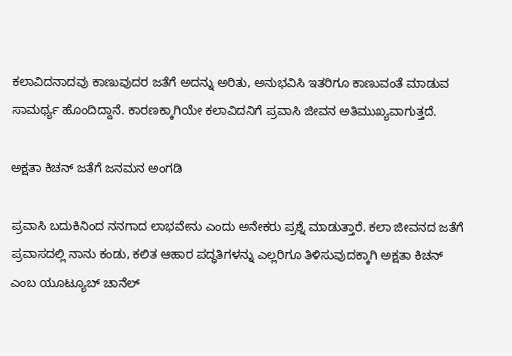ಕಲಾವಿದನಾದವು ಕಾಣುವುದರ ಜತೆಗೆ ಅದನ್ನು ಅರಿತು, ಅನುಭವಿಸಿ ಇತರಿಗೂ ಕಾಣುವಂತೆ ಮಾಡುವ ಸಾಮರ್ಥ್ಯ ಹೊಂದಿದ್ದಾನೆ. ಕಾರಣಕ್ಕಾಗಿಯೇ ಕಲಾವಿದನಿಗೆ ಪ್ರವಾಸಿ ಜೀವನ ಅತಿಮುಖ್ಯವಾಗುತ್ತದೆ.

ಅಕ್ಷತಾ ಕಿಚನ್‌ ಜತೆಗೆ ಜನಮನ ಅಂಗಡಿ

ಪ್ರವಾಸಿ ಬದುಕಿನಿಂದ ನನಗಾದ ಲಾಭವೇನು ಎಂದು ಅನೇಕರು ಪ್ರಶ್ನೆ ಮಾಡುತ್ತಾರೆ. ಕಲಾ ಜೀವನದ ಜತೆಗೆ ಪ್ರವಾಸದಲ್ಲಿ ನಾನು ಕಂಡು, ಕಲಿತ ಆಹಾರ ಪದ್ಧತಿಗಳನ್ನು ಎಲ್ಲರಿಗೂ ತಿಳಿಸುವುದಕ್ಕಾಗಿ ಅಕ್ಷತಾ ಕಿಚನ್‌ ಎಂಬ ಯೂಟ್ಯೂಬ್‌ ಚಾನೆಲ್‌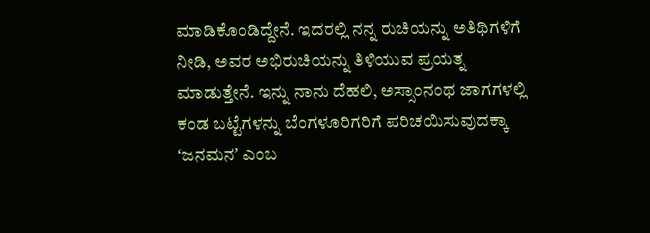ಮಾಡಿಕೊಂಡಿದ್ದೇನೆ. ಇದರಲ್ಲಿ ನನ್ನ ರುಚಿಯನ್ನು ಅತಿಥಿಗಳಿಗೆ ನೀಡಿ, ಅವರ ಅಭಿರುಚಿಯನ್ನು ತಿಳಿಯುವ ಪ್ರಯತ್ನ ಮಾಡುತ್ತೇನೆ. ಇನ್ನು ನಾನು ದೆಹಲಿ, ಅಸ್ಸಾಂನಂಥ ಜಾಗಗಳಲ್ಲಿ ಕಂಡ ಬಟ್ಟೆಗಳನ್ನು ಬೆಂಗಳೂರಿಗರಿಗೆ ಪರಿಚಯಿಸುವುದಕ್ಕಾ ʻಜನಮನʼ ಎಂಬ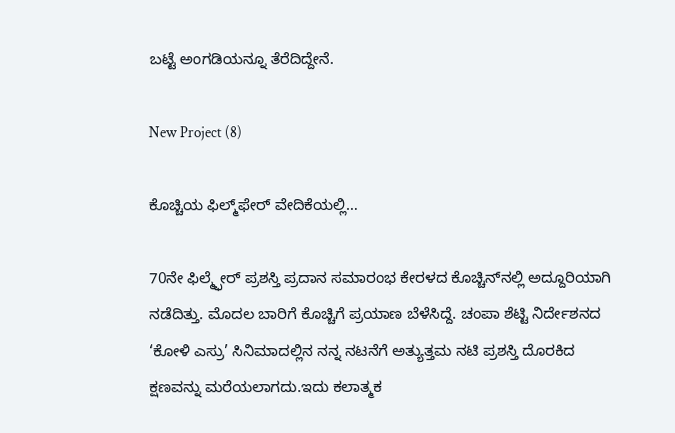ಬಟ್ಟೆ ಅಂಗಡಿಯನ್ನೂ ತೆರೆದಿದ್ದೇನೆ.

New Project (8)

ಕೊಚ್ಚಿಯ ಫಿಲ್ಮ್‌ಫೇರ್‌ ವೇದಿಕೆಯಲ್ಲಿ…

70ನೇ ಫಿಲ್ಮ್ಫೇರ್ ಪ್ರಶಸ್ತಿ ಪ್ರದಾನ ಸಮಾರಂಭ ಕೇರಳದ ಕೊಚ್ಚಿನ್‌ನಲ್ಲಿ ಅದ್ದೂರಿಯಾಗಿ ನಡೆದಿತ್ತು. ಮೊದಲ ಬಾರಿಗೆ ಕೊಚ್ಚಿಗೆ ಪ್ರಯಾಣ ಬೆಳೆಸಿದ್ದೆ. ಚಂಪಾ ಶೆಟ್ಟಿ ನಿರ್ದೇಶನದ ‘ಕೋಳಿ ಎಸ್ರು’ ಸಿನಿಮಾದಲ್ಲಿನ ನನ್ನ ನಟನೆಗೆ ಅತ್ಯುತ್ತಮ ನಟಿ ಪ್ರಶಸ್ತಿ ದೊರಕಿದ ಕ್ಷಣವನ್ನು ಮರೆಯಲಾಗದು.ಇದು ಕಲಾತ್ಮಕ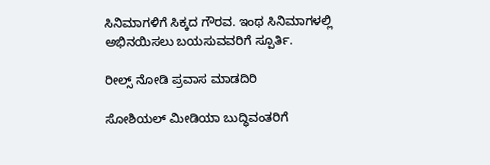ಸಿನಿಮಾಗಳಿಗೆ ಸಿಕ್ಕದ ಗೌರವ. ಇಂಥ ಸಿನಿಮಾಗಳಲ್ಲಿ ಅಭಿನಯಿಸಲು ಬಯಸುವವರಿಗೆ ಸ್ಪೂರ್ತಿ.

ರೀಲ್ಸ್‌ ನೋಡಿ ಪ್ರವಾಸ ಮಾಡದಿರಿ

ಸೋಶಿಯಲ್‌ ಮೀಡಿಯಾ ಬುದ್ಧಿವಂತರಿಗೆ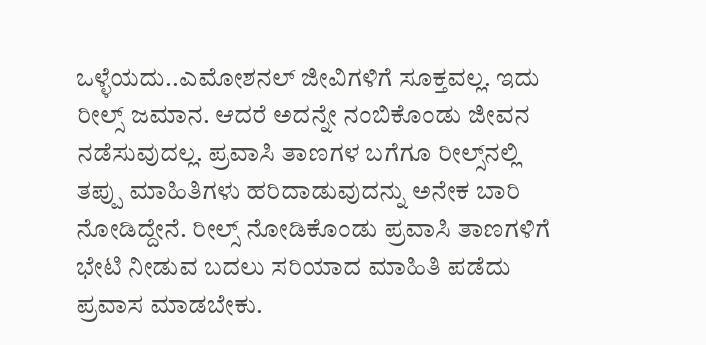ಒಳ್ಳೆಯದು..ಎಮೋಶನಲ್‌ ಜೀವಿಗಳಿಗೆ ಸೂಕ್ತವಲ್ಲ. ಇದು ರೀಲ್ಸ್‌ ಜಮಾನ. ಆದರೆ ಅದನ್ನೇ ನಂಬಿಕೊಂಡು ಜೀವನ ನಡೆಸುವುದಲ್ಲ. ಪ್ರವಾಸಿ ತಾಣಗಳ ಬಗೆಗೂ ರೀಲ್ಸ್‌ನಲ್ಲಿ ತಪ್ಪು ಮಾಹಿತಿಗಳು ಹರಿದಾಡುವುದನ್ನು ಅನೇಕ ಬಾರಿ ನೋಡಿದ್ದೇನೆ. ರೀಲ್ಸ್‌ ನೋಡಿಕೊಂಡು ಪ್ರವಾಸಿ ತಾಣಗಳಿಗೆ ಭೇಟಿ ನೀಡುವ ಬದಲು ಸರಿಯಾದ ಮಾಹಿತಿ ಪಡೆದು ಪ್ರವಾಸ ಮಾಡಬೇಕು.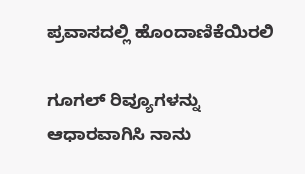ಪ್ರವಾಸದಲ್ಲಿ ಹೊಂದಾಣಿಕೆಯಿರಲಿ

ಗೂಗಲ್‌ ರಿವ್ಯೂಗಳನ್ನು ಆಧಾರವಾಗಿಸಿ ನಾನು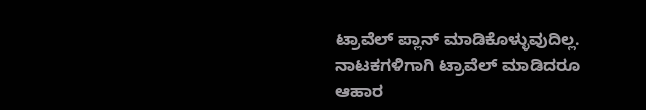ಟ್ರಾವೆಲ್‌ ಪ್ಲಾನ್‌ ಮಾಡಿಕೊಳ್ಳುವುದಿಲ್ಲ. ನಾಟಕಗಳಿಗಾಗಿ ಟ್ರಾವೆಲ್‌ ಮಾಡಿದರೂ ಆಹಾರ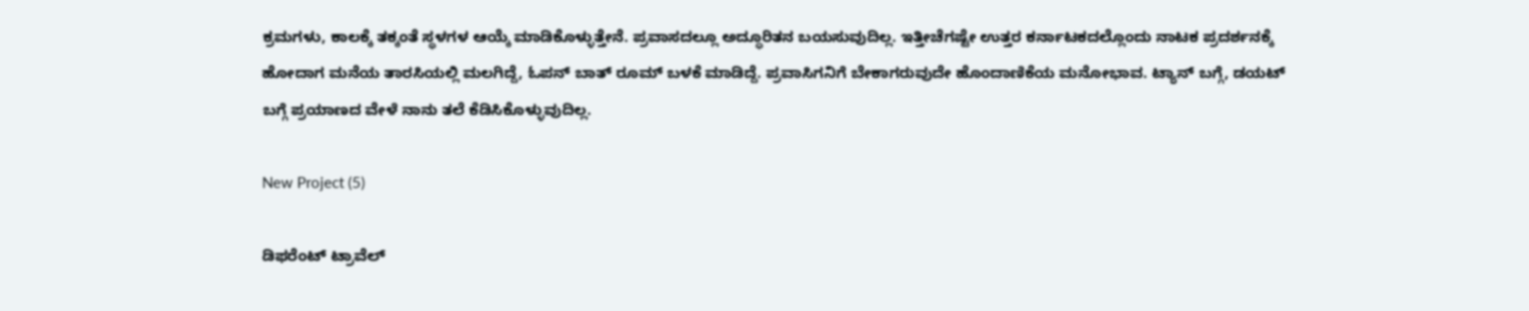ಕ್ರಮಗಳು, ಕಾಲಕ್ಕೆ ತಕ್ಕಂತೆ ಸ್ಥಳಗಳ ಆಯ್ಕೆ ಮಾಡಿಕೊಳ್ಳುತ್ತೇನೆ. ಪ್ರವಾಸದಲ್ಲೂ ಅದ್ಧೂರಿತನ ಬಯಸುವುದಿಲ್ಲ. ಇತ್ತೀಚೆಗಷ್ಟೇ ಉತ್ತರ ಕರ್ನಾಟಕದಲ್ಲೊಂದು ನಾಟಕ ಪ್ರದರ್ಶನಕ್ಕೆ ಹೋದಾಗ ಮನೆಯ ತಾರಸಿಯಲ್ಲಿ ಮಲಗಿದ್ದೆ, ಓಪನ್‌ ಬಾತ್‌ ರೂಮ್‌ ಬಳಕೆ ಮಾಡಿದ್ದೆ. ಪ್ರವಾಸಿಗನಿಗೆ ಬೇಕಾಗರುವುದೇ ಹೊಂದಾಣಿಕೆಯ ಮನೋಭಾವ. ಟ್ಯಾನ್‌ ಬಗ್ಗೆ, ಡಯಟ್‌ ಬಗ್ಗೆ ಪ್ರಯಾಣದ ವೇಳೆ ನಾನು ತಲೆ ಕೆಡಿಸಿಕೊಳ್ಳುವುದಿಲ್ಲ.

New Project (5)

ಡಿಫರೆಂಟ್‌ ಟ್ರಾವೆಲ್‌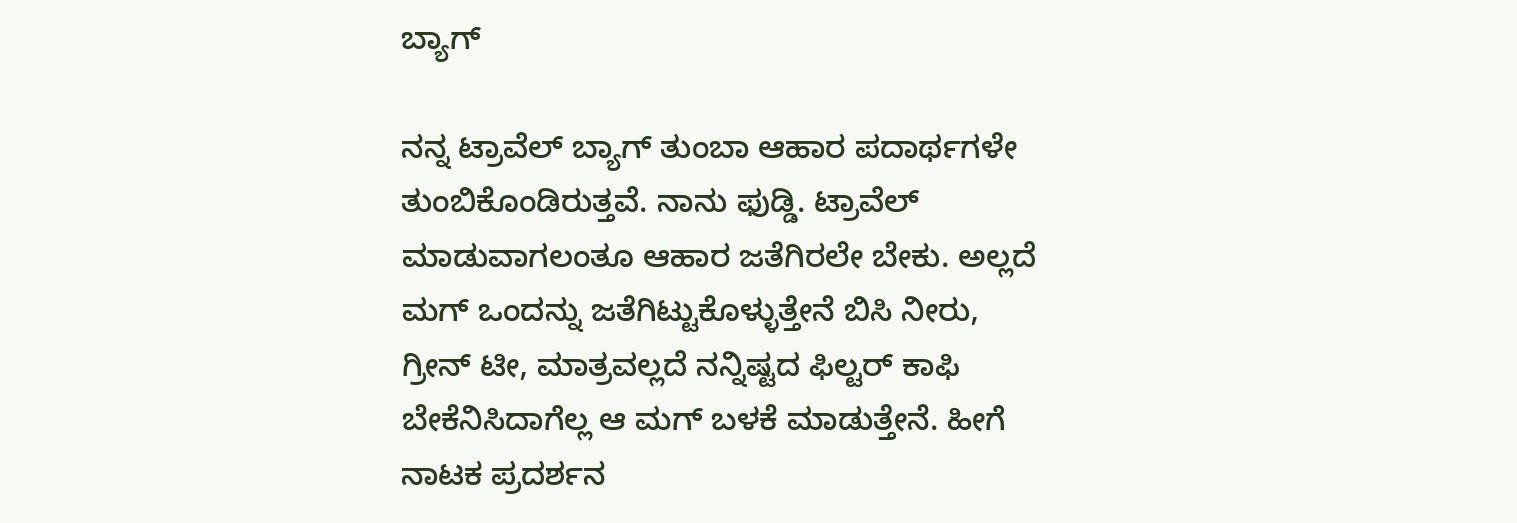ಬ್ಯಾಗ್

ನನ್ನ ಟ್ರಾವೆಲ್‌ ಬ್ಯಾಗ್‌ ತುಂಬಾ ಆಹಾರ ಪದಾರ್ಥಗಳೇ ತುಂಬಿಕೊಂಡಿರುತ್ತವೆ. ನಾನು ಫುಡ್ಡಿ. ಟ್ರಾವೆಲ್‌ ಮಾಡುವಾಗಲಂತೂ ಆಹಾರ ಜತೆಗಿರಲೇ ಬೇಕು. ಅಲ್ಲದೆ ಮಗ್‌ ಒಂದನ್ನು ಜತೆಗಿಟ್ಟುಕೊಳ್ಳುತ್ತೇನೆ ಬಿಸಿ ನೀರು, ಗ್ರೀನ್‌ ಟೀ, ಮಾತ್ರವಲ್ಲದೆ ನನ್ನಿಷ್ಟದ ಫಿಲ್ಟರ್‌ ಕಾಫಿ ಬೇಕೆನಿಸಿದಾಗೆಲ್ಲ ಆ ಮಗ್‌ ಬಳಕೆ ಮಾಡುತ್ತೇನೆ. ಹೀಗೆ ನಾಟಕ ಪ್ರದರ್ಶನ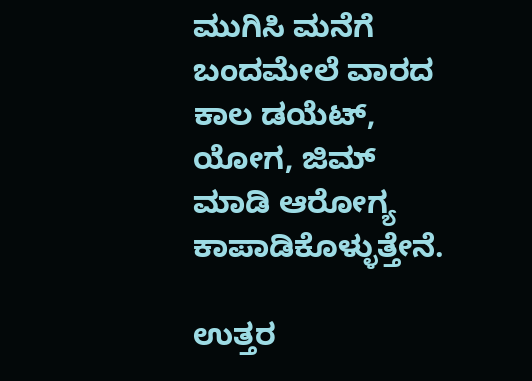ಮುಗಿಸಿ ಮನೆಗೆ ಬಂದಮೇಲೆ ವಾರದ ಕಾಲ ಡಯೆಟ್, ಯೋಗ, ಜಿಮ್‌ ಮಾಡಿ ಆರೋಗ್ಯ ಕಾಪಾಡಿಕೊಳ್ಳುತ್ತೇನೆ.

ಉತ್ತರ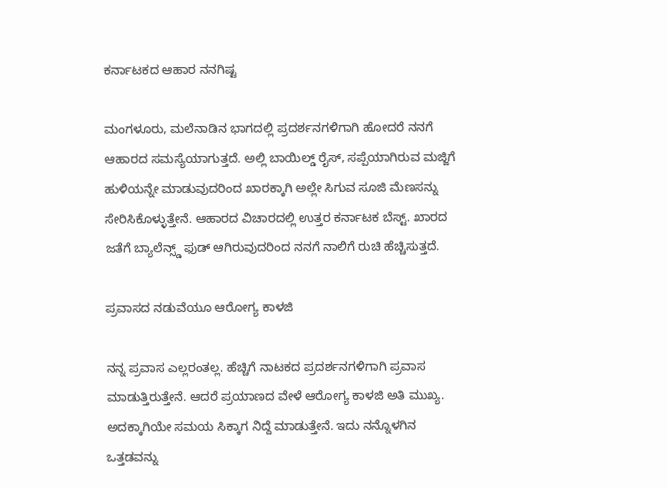ಕರ್ನಾಟಕದ ಆಹಾರ ನನಗಿಷ್ಟ

ಮಂಗಳೂರು, ಮಲೆನಾಡಿನ ಭಾಗದಲ್ಲಿ ಪ್ರದರ್ಶನಗಳಿಗಾಗಿ ಹೋದರೆ ನನಗೆ ಆಹಾರದ ಸಮಸ್ಯೆಯಾಗುತ್ತದೆ. ಅಲ್ಲಿ ಬಾಯಿಲ್ಡ್‌ ರೈಸ್‌, ಸಪ್ಪೆಯಾಗಿರುವ ಮಜ್ಜಿಗೆ ಹುಳಿಯನ್ನೇ ಮಾಡುವುದರಿಂದ ಖಾರಕ್ಕಾಗಿ ಅಲ್ಲೇ ಸಿಗುವ ಸೂಜಿ ಮೆಣಸನ್ನು ಸೇರಿಸಿಕೊಳ್ಳುತ್ತೇನೆ. ಆಹಾರದ ವಿಚಾರದಲ್ಲಿ ಉತ್ತರ ಕರ್ನಾಟಕ ಬೆಸ್ಟ್. ಖಾರದ ಜತೆಗೆ ಬ್ಯಾಲೆನ್ಸ್ಡ್‌ ಫುಡ್ ಆಗಿರುವುದರಿಂದ ನನಗೆ ನಾಲಿಗೆ ರುಚಿ ಹೆಚ್ಚಿಸುತ್ತದೆ.

ಪ್ರವಾಸದ ನಡುವೆಯೂ ಆರೋಗ್ಯ ಕಾಳಜಿ

ನನ್ನ ಪ್ರವಾಸ ಎಲ್ಲರಂತಲ್ಲ. ಹೆಚ್ಚಿಗೆ ನಾಟಕದ ಪ್ರದರ್ಶನಗಳಿಗಾಗಿ ಪ್ರವಾಸ ಮಾಡುತ್ತಿರುತ್ತೇನೆ. ಆದರೆ ಪ್ರಯಾಣದ ವೇಳೆ ಆರೋಗ್ಯ ಕಾಳಜಿ ಅತಿ ಮುಖ್ಯ. ಅದಕ್ಕಾಗಿಯೇ ಸಮಯ ಸಿಕ್ಕಾಗ ನಿದ್ದೆ ಮಾಡುತ್ತೇನೆ. ಇದು ನನ್ನೊಳಗಿನ ಒತ್ತಡವನ್ನು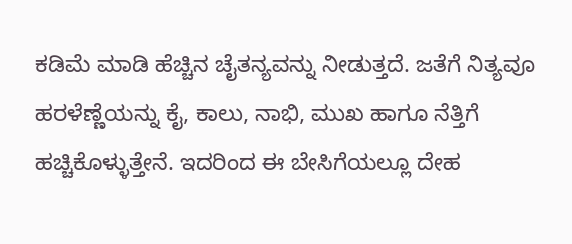ಕಡಿಮೆ ಮಾಡಿ ಹೆಚ್ಚಿನ ಚೈತನ್ಯವನ್ನು ನೀಡುತ್ತದೆ. ಜತೆಗೆ ನಿತ್ಯವೂ ಹರಳೆಣ್ಣೆಯನ್ನು ಕೈ, ಕಾಲು, ನಾಭಿ, ಮುಖ ಹಾಗೂ ನೆತ್ತಿಗೆ ಹಚ್ಚಿಕೊಳ್ಳುತ್ತೇನೆ. ಇದರಿಂದ ಈ ಬೇಸಿಗೆಯಲ್ಲೂ ದೇಹ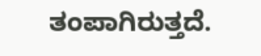ತಂಪಾಗಿರುತ್ತದೆ.